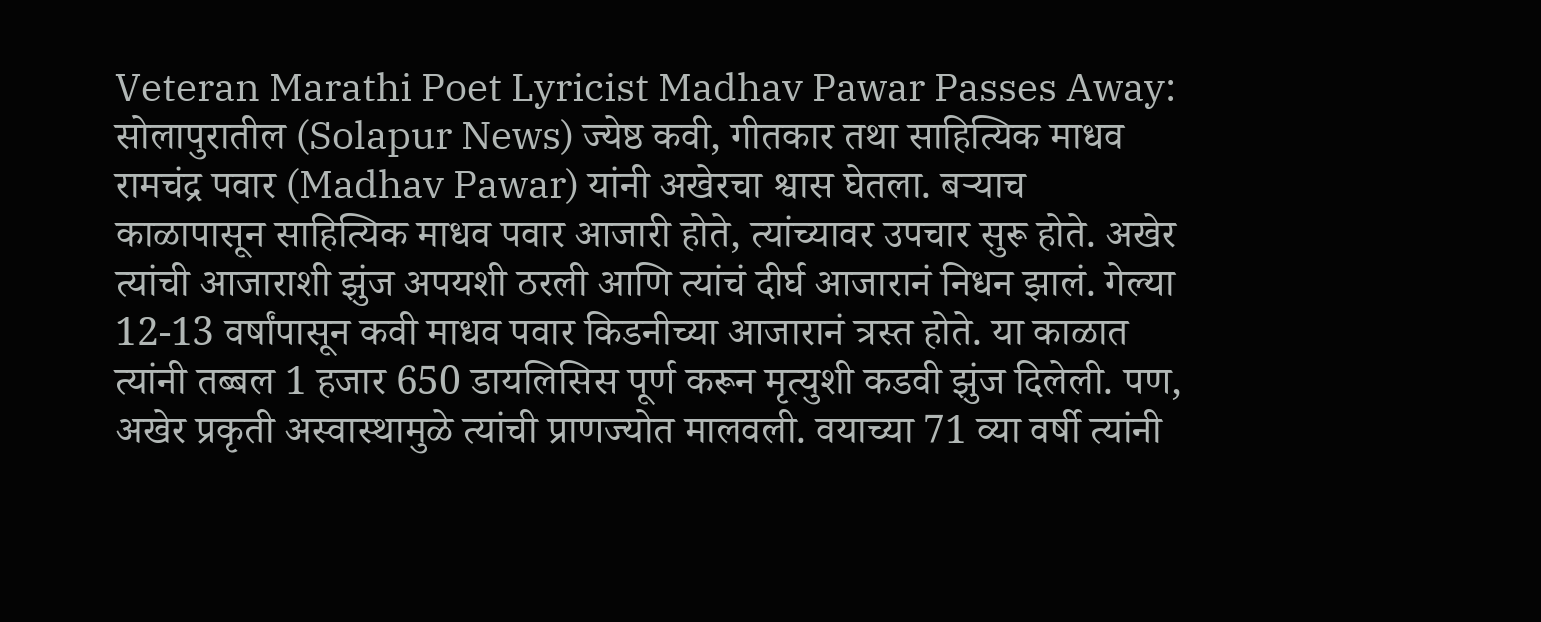Veteran Marathi Poet Lyricist Madhav Pawar Passes Away: सोलापुरातील (Solapur News) ज्येष्ठ कवी, गीतकार तथा साहित्यिक माधव रामचंद्र पवार (Madhav Pawar) यांनी अखेरचा श्वास घेतला. बऱ्याच काळापासून साहित्यिक माधव पवार आजारी होते, त्यांच्यावर उपचार सुरू होते. अखेर त्यांची आजाराशी झुंज अपयशी ठरली आणि त्यांचं दीर्घ आजारानं निधन झालं. गेल्या 12-13 वर्षांपासून कवी माधव पवार किडनीच्या आजारानं त्रस्त होते. या काळात त्यांनी तब्बल 1 हजार 650 डायलिसिस पूर्ण करून मृत्युशी कडवी झुंज दिलेली. पण, अखेर प्रकृती अस्वास्थामुळे त्यांची प्राणज्योत मालवली. वयाच्या 71 व्या वर्षी त्यांनी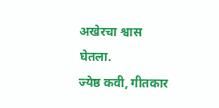अखेरचा श्वास घेतला.
ज्येष्ठ कवी, गीतकार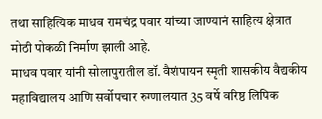तथा साहित्यिक माधव रामचंद्र पवार यांच्या जाण्यानं साहित्य क्षेत्रात मोठी पोकळी निर्माण झाली आहे.
माधव पवार यांनी सोलापुरातील डॉ. वैशंपायन स्मृती शासकीय वैद्यकीय महाविद्यालय आणि सर्वोपचार रुग्णालयात 35 वर्षे वरिष्ठ लिपिक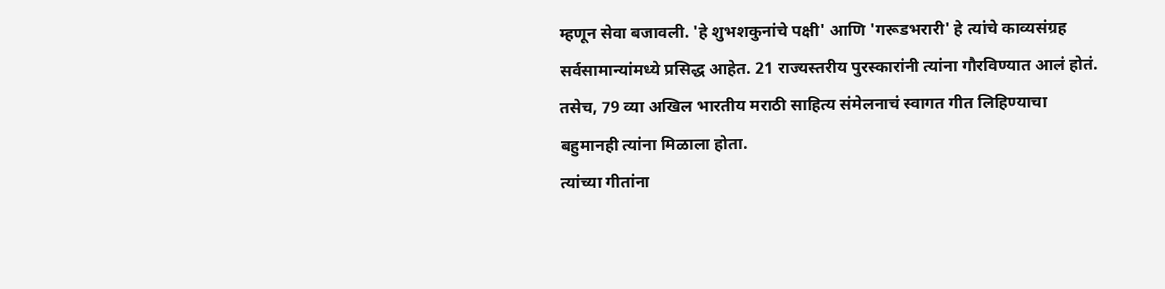म्हणून सेवा बजावली. 'हे शुभशकुनांचे पक्षी' आणि 'गरूडभरारी' हे त्यांचे काव्यसंग्रह सर्वसामान्यांमध्ये प्रसिद्ध आहेत. 21 राज्यस्तरीय पुरस्कारांनी त्यांना गौरविण्यात आलं होतं. तसेच, 79 व्या अखिल भारतीय मराठी साहित्य संमेलनाचं स्वागत गीत लिहिण्याचा बहुमानही त्यांना मिळाला होता.
त्यांच्या गीतांना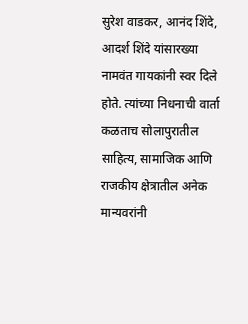सुरेश वाडकर, आनंद शिंदे, आदर्श शिंदे यांसारख्या नामवंत गायकांनी स्वर दिले होते. त्यांच्या निधनाची वार्ता कळताच सोलापुरातील साहित्य, सामाजिक आणि राजकीय क्षेत्रातील अनेक मान्यवरांनी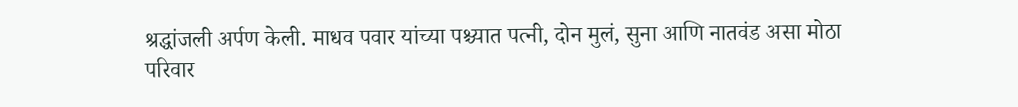श्रद्धांजली अर्पण केली. माधव पवार यांच्या पश्च्यात पत्नी, दोन मुलं, सुना आणि नातवंड असा मोठा परिवार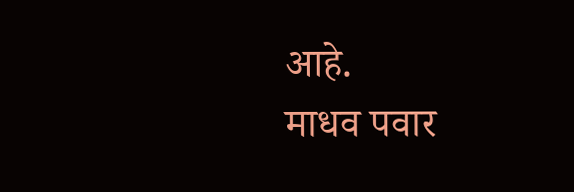आहे.
माधव पवार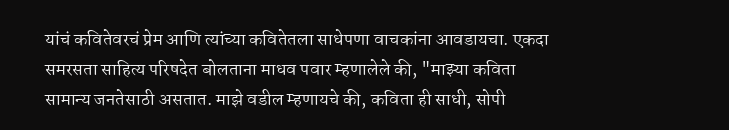यांचं कवितेवरचं प्रेम आणि त्यांच्या कवितेतला साधेपणा वाचकांना आवडायचा. एकदा समरसता साहित्य परिषदेत बोलताना माधव पवार म्हणालेले की, "माझ्या कविता सामान्य जनतेसाठी असतात. माझे वडील म्हणायचे की, कविता ही साधी, सोपी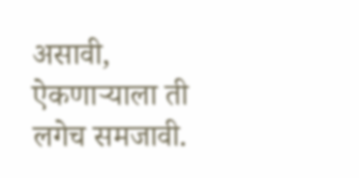असावी, ऐकणाऱ्याला ती लगेच समजावी.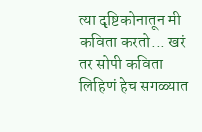त्या दृष्टिकोनातून मी कविता करतो... खरं तर सोपी कविता लिहिणं हेच सगळ्यात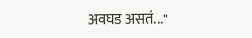अवघड असतं..."